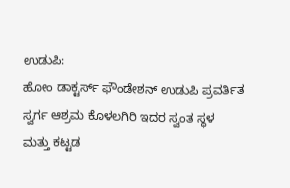ಉಡುಪಿ:
ಹೋಂ ಡಾಕ್ಟರ್ಸ್ ಫೌಂಡೇಶನ್ ಉಡುಪಿ ಪ್ರವರ್ತಿತ ಸ್ವರ್ಗ ಆಶ್ರಮ ಕೊಳಲಗಿರಿ ಇದರ ಸ್ವಂತ ಸ್ಥಳ
ಮತ್ತು ಕಟ್ಟಡ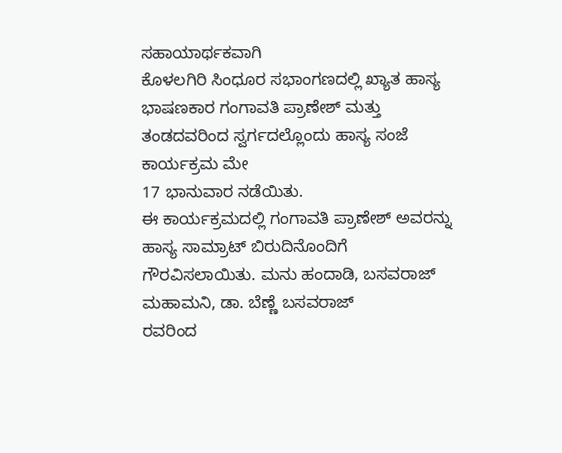ಸಹಾಯಾರ್ಥಕವಾಗಿ
ಕೊಳಲಗಿರಿ ಸಿಂಧೂರ ಸಭಾಂಗಣದಲ್ಲಿ ಖ್ಯಾತ ಹಾಸ್ಯ ಭಾಷಣಕಾರ ಗಂಗಾವತಿ ಪ್ರಾಣೇಶ್ ಮತ್ತು ತಂಡದವರಿಂದ ಸ್ವರ್ಗದಲ್ಲೊಂದು ಹಾಸ್ಯ ಸಂಜೆ ಕಾರ್ಯಕ್ರಮ ಮೇ
17 ಭಾನುವಾರ ನಡೆಯಿತು.
ಈ ಕಾರ್ಯಕ್ರಮದಲ್ಲಿ ಗಂಗಾವತಿ ಪ್ರಾಣೇಶ್ ಅವರನ್ನು ಹಾಸ್ಯ ಸಾಮ್ರಾಟ್ ಬಿರುದಿನೊಂದಿಗೆ ಗೌರವಿಸಲಾಯಿತು. ಮನು ಹಂದಾಡಿ, ಬಸವರಾಜ್
ಮಹಾಮನಿ, ಡಾ. ಬೆಣ್ಣೆ ಬಸವರಾಜ್
ರವರಿಂದ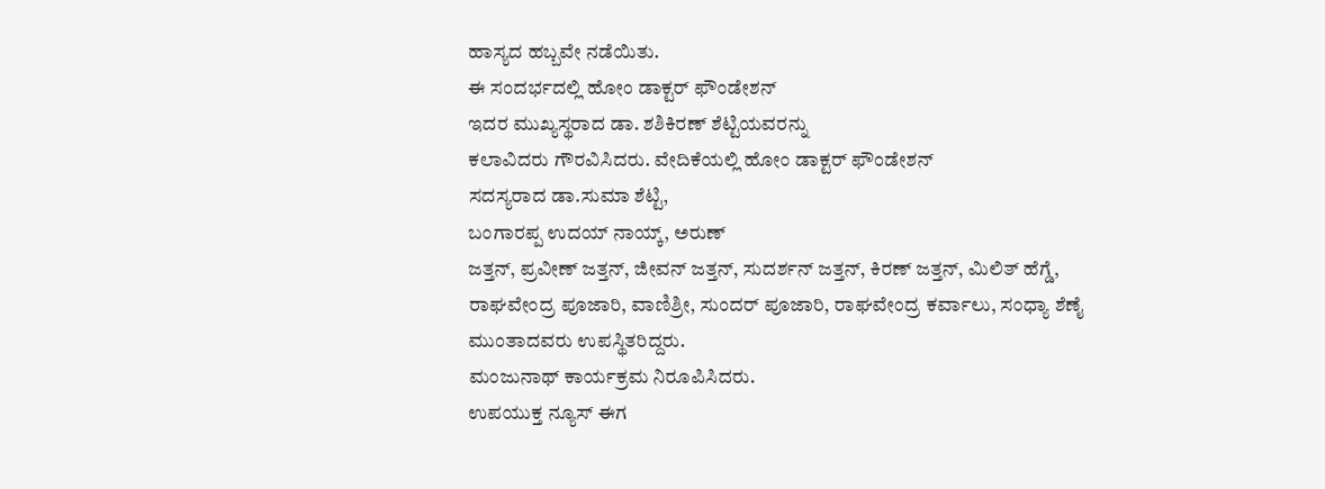ಹಾಸ್ಯದ ಹಬ್ಬವೇ ನಡೆಯಿತು.
ಈ ಸಂದರ್ಭದಲ್ಲಿ ಹೋಂ ಡಾಕ್ಟರ್ ಫೌಂಡೇಶನ್
ಇದರ ಮುಖ್ಯಸ್ಥರಾದ ಡಾ. ಶಶಿಕಿರಣ್ ಶೆಟ್ಟಿಯವರನ್ನು
ಕಲಾವಿದರು ಗೌರವಿಸಿದರು. ವೇದಿಕೆಯಲ್ಲಿ ಹೋಂ ಡಾಕ್ಟರ್ ಫೌಂಡೇಶನ್
ಸದಸ್ಯರಾದ ಡಾ.ಸುಮಾ ಶೆಟ್ಟಿ,
ಬಂಗಾರಪ್ಪ ಉದಯ್ ನಾಯ್ಕ್, ಅರುಣ್
ಜತ್ತನ್, ಪ್ರವೀಣ್ ಜತ್ತನ್, ಜೀವನ್ ಜತ್ತನ್, ಸುದರ್ಶನ್ ಜತ್ತನ್, ಕಿರಣ್ ಜತ್ತನ್, ಮಿಲಿತ್ ಹೆಗ್ಡೆ, ರಾಘವೇಂದ್ರ ಪೂಜಾರಿ, ವಾಣಿಶ್ರೀ, ಸುಂದರ್ ಪೂಜಾರಿ, ರಾಘವೇಂದ್ರ ಕರ್ವಾಲು, ಸಂಧ್ಯಾ ಶೆಣೈ ಮುಂತಾದವರು ಉಪಸ್ಥಿತರಿದ್ದರು.
ಮಂಜುನಾಥ್ ಕಾರ್ಯಕ್ರಮ ನಿರೂಪಿಸಿದರು.
ಉಪಯುಕ್ತ ನ್ಯೂಸ್ ಈಗ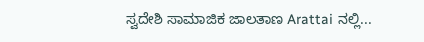ಸ್ವದೇಶಿ ಸಾಮಾಜಿಕ ಜಾಲತಾಣ Arattai ನಲ್ಲಿ...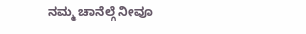ನಮ್ಮ ಚಾನೆಲ್ಗೆ ನೀವೂ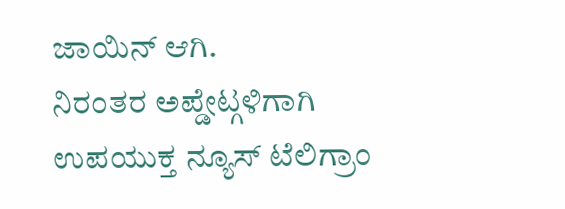ಜಾಯಿನ್ ಆಗಿ.
ನಿರಂತರ ಅಪ್ಡೇಟ್ಗಳಿಗಾಗಿ ಉಪಯುಕ್ತ ನ್ಯೂಸ್ ಟೆಲಿಗ್ರಾಂ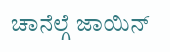ಚಾನೆಲ್ಗೆ ಜಾಯಿನ್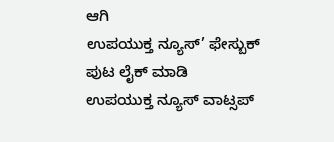ಆಗಿ
ಉಪಯುಕ್ತ ನ್ಯೂಸ್’ ಫೇಸ್ಬುಕ್ ಪುಟ ಲೈಕ್ ಮಾಡಿ
ಉಪಯುಕ್ತ ನ್ಯೂಸ್ ವಾಟ್ಸಪ್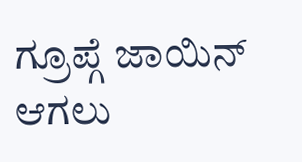ಗ್ರೂಪ್ಗೆ ಜಾಯಿನ್ ಆಗಲು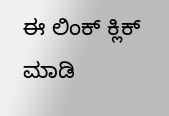ಈ ಲಿಂಕ್ ಕ್ಲಿಕ್ ಮಾಡಿ